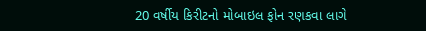20 વર્ષીય કિરીટનો મોબાઇલ ફોન રણકવા લાગે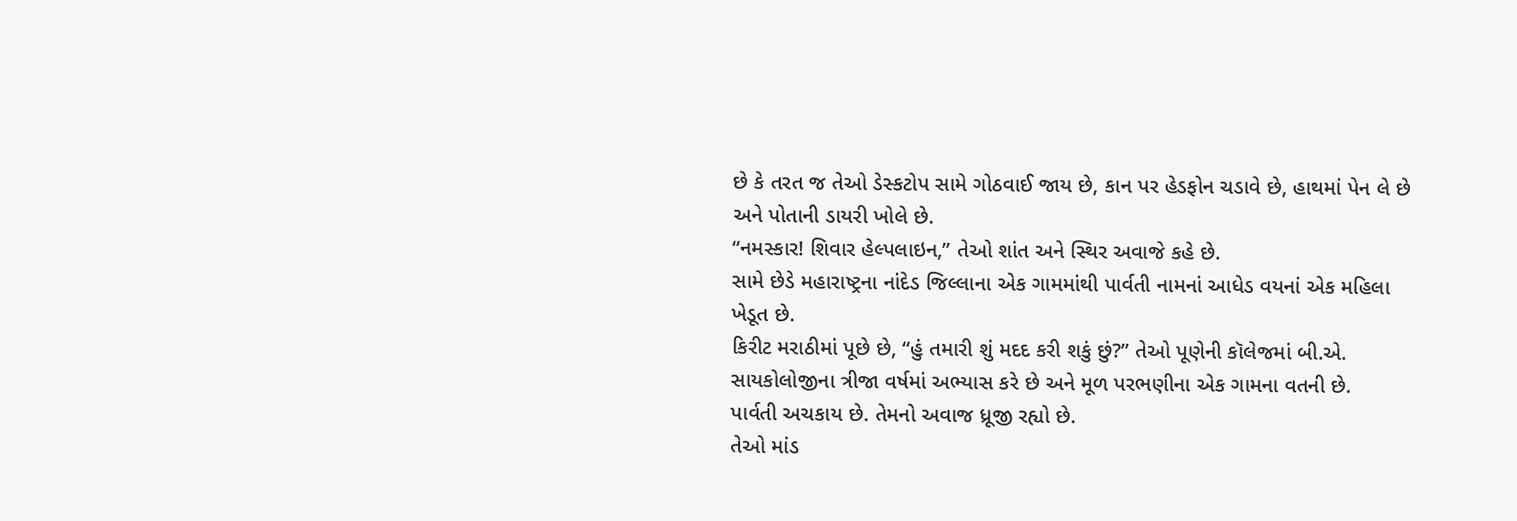છે કે તરત જ તેઓ ડેસ્કટોપ સામે ગોઠવાઈ જાય છે, કાન પર હેડફોન ચડાવે છે, હાથમાં પેન લે છે અને પોતાની ડાયરી ખોલે છે.
“નમસ્કાર! શિવાર હેલ્પલાઇન,” તેઓ શાંત અને સ્થિર અવાજે કહે છે.
સામે છેડે મહારાષ્ટ્રના નાંદેડ જિલ્લાના એક ગામમાંથી પાર્વતી નામનાં આધેડ વયનાં એક મહિલા ખેડૂત છે.
કિરીટ મરાઠીમાં પૂછે છે, “હું તમારી શું મદદ કરી શકું છું?” તેઓ પૂણેની કૉલેજમાં બી.એ. સાયકોલોજીના ત્રીજા વર્ષમાં અભ્યાસ કરે છે અને મૂળ પરભણીના એક ગામના વતની છે.
પાર્વતી અચકાય છે. તેમનો અવાજ ધ્રૂજી રહ્યો છે.
તેઓ માંડ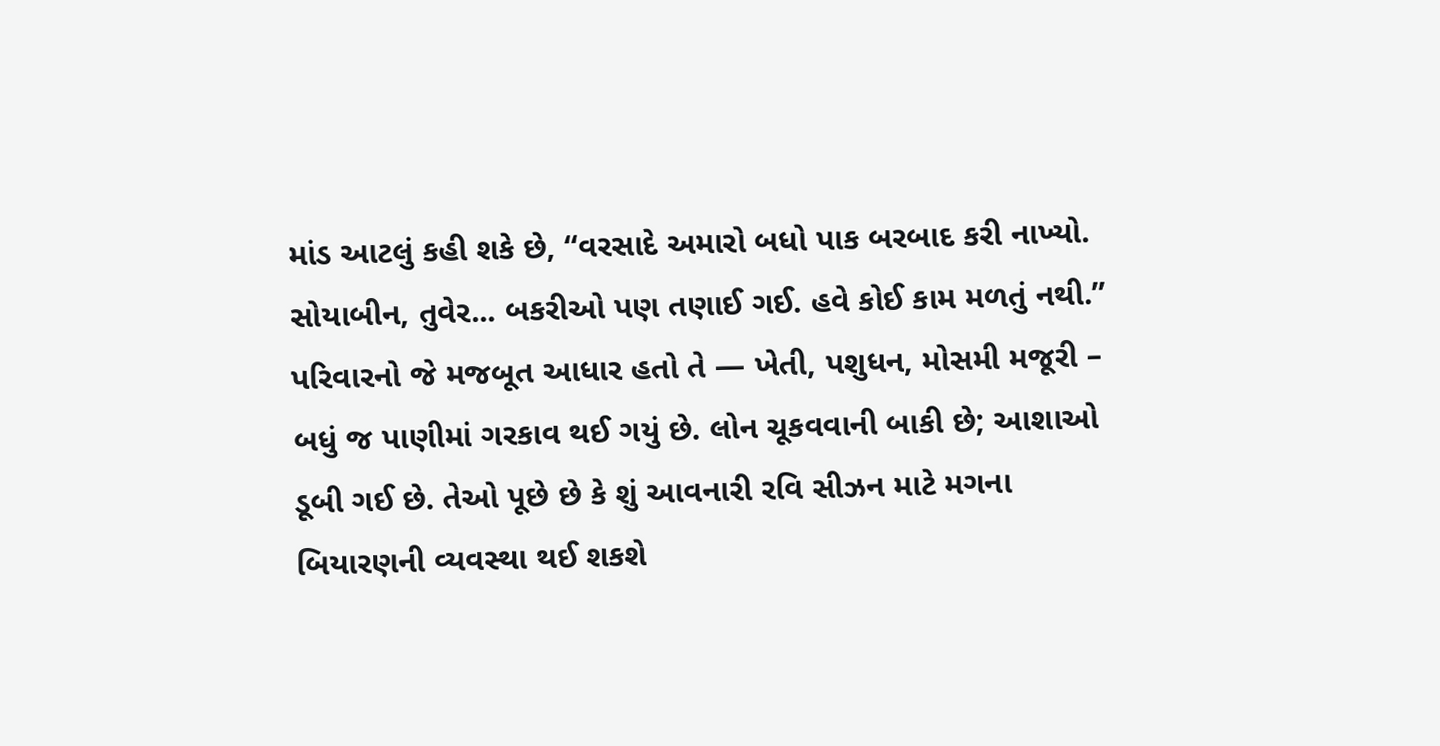માંડ આટલું કહી શકે છે, “વરસાદે અમારો બધો પાક બરબાદ કરી નાખ્યો. સોયાબીન, તુવેર... બકરીઓ પણ તણાઈ ગઈ. હવે કોઈ કામ મળતું નથી.” પરિવારનો જે મજબૂત આધાર હતો તે — ખેતી, પશુધન, મોસમી મજૂરી – બધું જ પાણીમાં ગરકાવ થઈ ગયું છે. લોન ચૂકવવાની બાકી છે; આશાઓ ડૂબી ગઈ છે. તેઓ પૂછે છે કે શું આવનારી રવિ સીઝન માટે મગના બિયારણની વ્યવસ્થા થઈ શકશે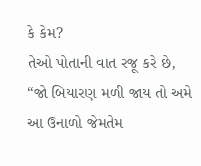કે કેમ?
તેઓ પોતાની વાત રજૂ કરે છે, “જો બિયારણ મળી જાય તો અમે આ ઉનાળો જેમતેમ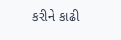કરીને કાઢી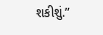શકીશું.”